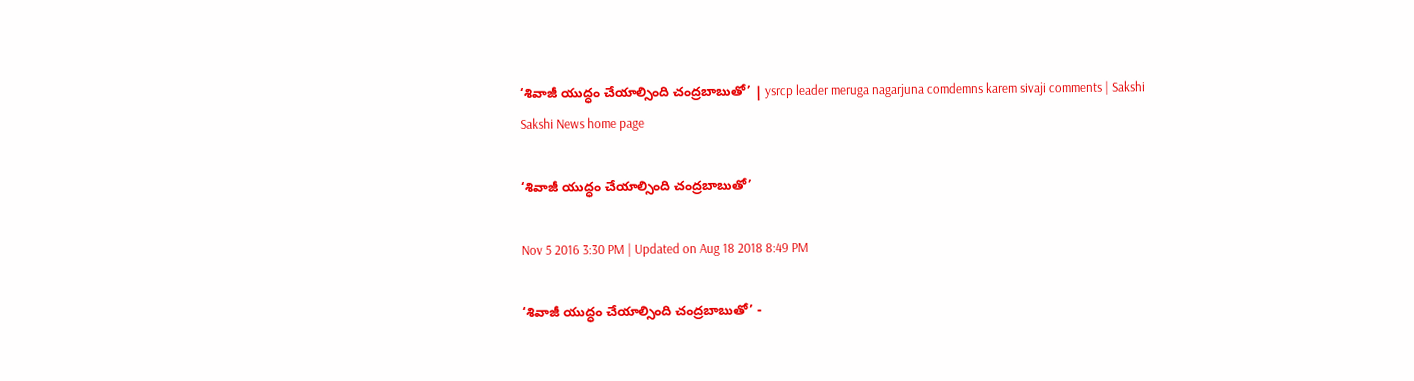‘శివాజీ యుద్ధం చేయాల్సింది చంద్రబాబుతో’ | ysrcp leader meruga nagarjuna comdemns karem sivaji comments | Sakshi
Sakshi News home page

‘శివాజీ యుద్ధం చేయాల్సింది చంద్రబాబుతో’

Nov 5 2016 3:30 PM | Updated on Aug 18 2018 8:49 PM

‘శివాజీ యుద్ధం చేయాల్సింది చంద్రబాబుతో’ -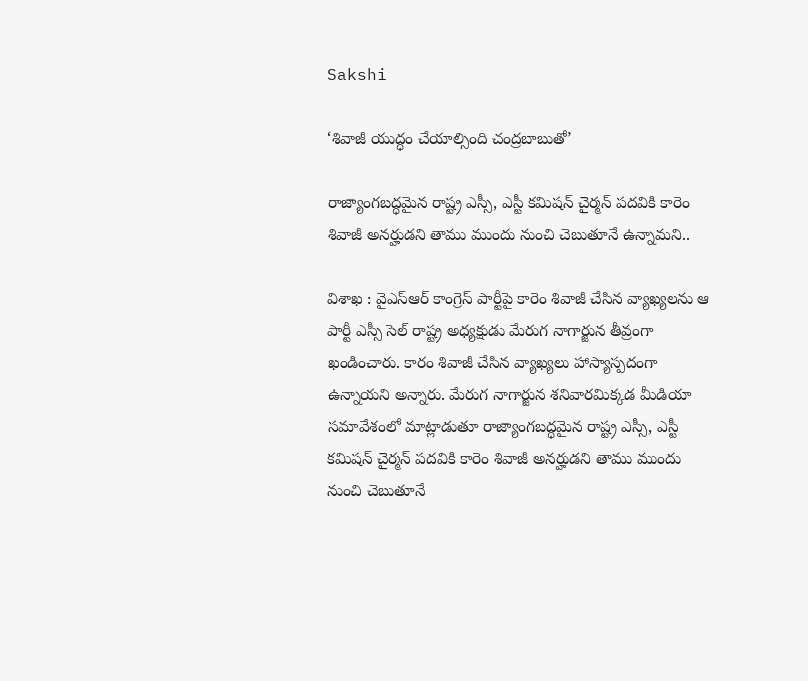Sakshi

‘శివాజీ యుద్ధం చేయాల్సింది చంద్రబాబుతో’

రాజ్యాంగబద్ధమైన రాష్ట్ర ఎస్సీ, ఎస్టీ కమిషన్ చైర్మన్ పదవికి కారెం శివాజీ అనర్హుడని తాము ముందు నుంచి చెబుతూనే ఉన్నామని..

విశాఖ : వైఎస్ఆర్ కాంగ్రెస్ పార్టీపై కారెం శివాజీ చేసిన వ్యాఖ్యలను ఆ పార్టీ ఎస్సీ సెల్ రాష్ట్ర అధ్యక్షుడు మేరుగ నాగార్జున తీవ్రంగా ఖండించారు. కారం శివాజీ చేసిన వ్యాఖ్యలు హాస్యాస్పదంగా ఉన్నాయని అన్నారు. మేరుగ నాగార్జున శనివారమిక్కడ మీడియా సమావేశంలో మాట్లాడుతూ రాజ్యాంగబద్ధమైన రాష్ట్ర ఎస్సీ, ఎస్టీ కమిషన్ చైర్మన్ పదవికి కారెం శివాజీ అనర్హుడని తాము ముందు నుంచి చెబుతూనే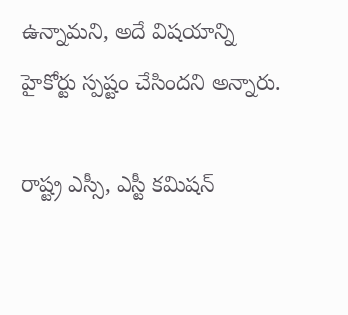ఉన్నామని, అదే విషయాన్ని హైకోర్టు స్పష్టం చేసిందని అన్నారు.

రాష్ట్ర ఎస్సీ, ఎస్టీ కమిషన్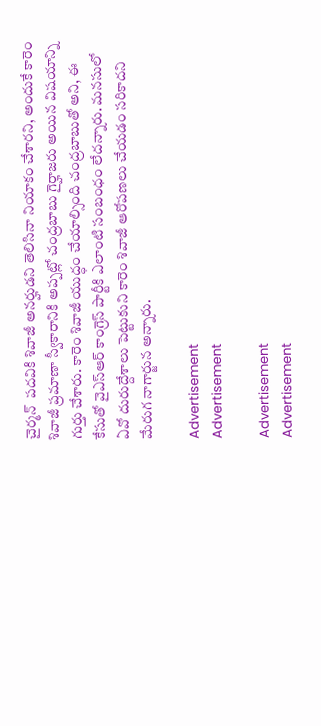చైర్మన్  పదవికి శివాజీ అనర్హుడని తెలిసినా నియాకం చేశారని, అందుకే కారెం శివాజీ ప్రమాణా స్వీకారానికి అప్పట్లో చంద్రబాబు గైర్హాజరు అయిన విషయాన్ని గుర్తు చేశారు. కారెం శివాజీ యుద్ధం చేయాల్సింది చంద్రబాబుతో అని, ఈ కేసుతో వైఎస్ఆర్ కాంగ్రెస్ పార్టీకి ఎలాంటి సంబంధం లేదన్నారు. మనసులో ఏవో దురుద్దేశాలు పెట్టుకుని కారెం శివాజీ ఆరోపణలు చేయడం సరికాదని మేరుగ నాగార్జున అన్నారు.

Advertisement
Advertisement

Advertisement
Advertisement